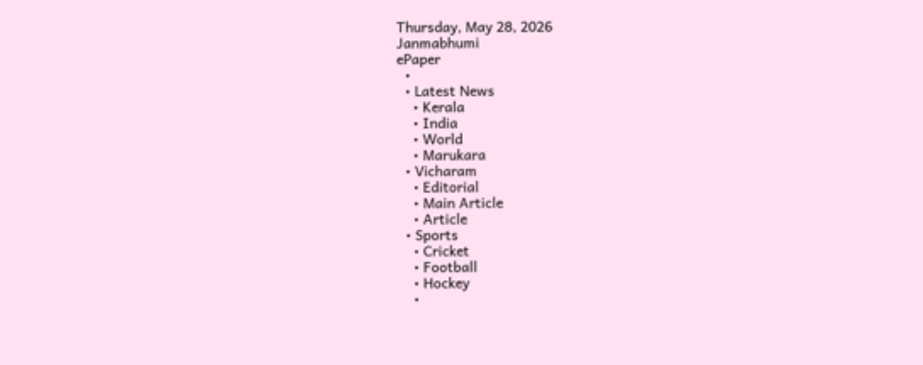Thursday, May 28, 2026
Janmabhumi
ePaper
  •
  • Latest News
    • Kerala
    • India
    • World
    • Marukara
  • Vicharam
    • Editorial
    • Main Article
    • Article
  • Sports
    • Cricket
    • Football
    • Hockey
    •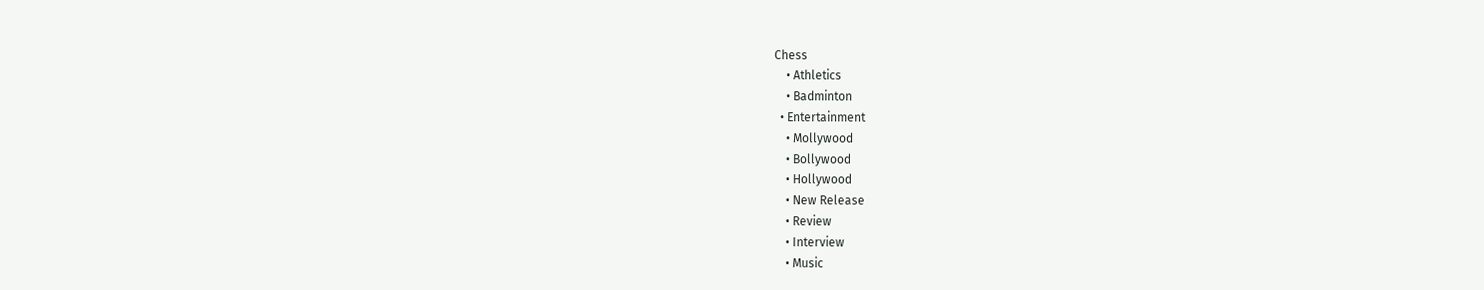Chess
    • Athletics
    • Badminton
  • Entertainment
    • Mollywood
    • Bollywood
    • Hollywood
    • New Release
    • Review
    • Interview
    • Music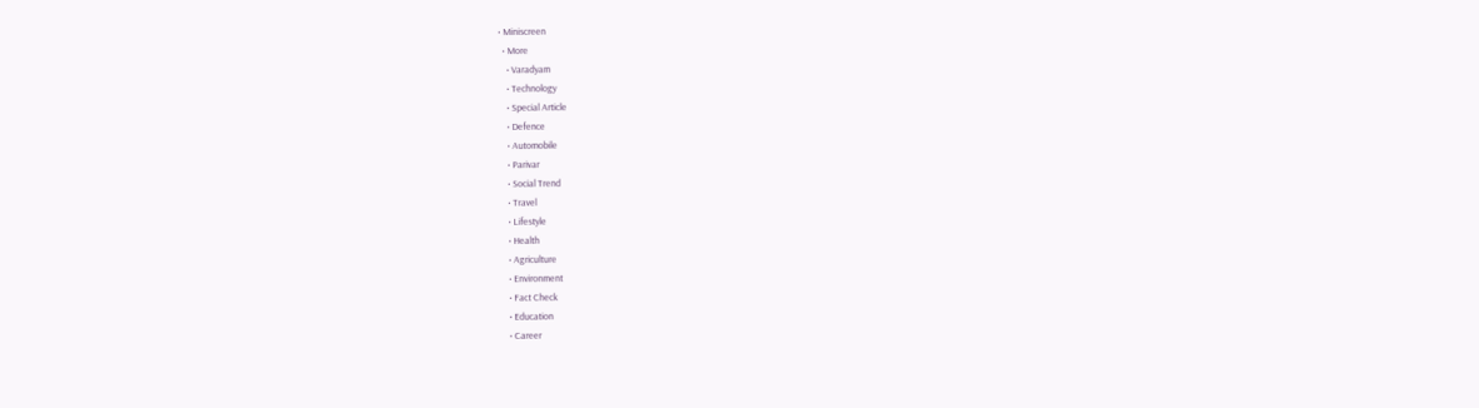• Miniscreen
  • More
    • Varadyam
    • Technology
    • Special Article
    • Defence
    • Automobile
    • Parivar
    • Social Trend
    • Travel
    • Lifestyle
    • Health
    • Agriculture
    • Environment
    • Fact Check
    • Education
    • Career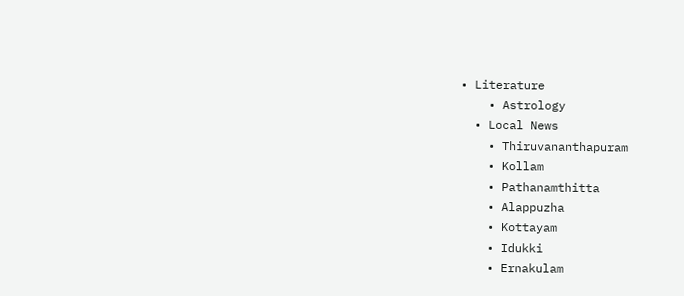• Literature
    • Astrology
  • Local News
    • Thiruvananthapuram
    • Kollam
    • Pathanamthitta
    • Alappuzha
    • Kottayam
    • Idukki
    • Ernakulam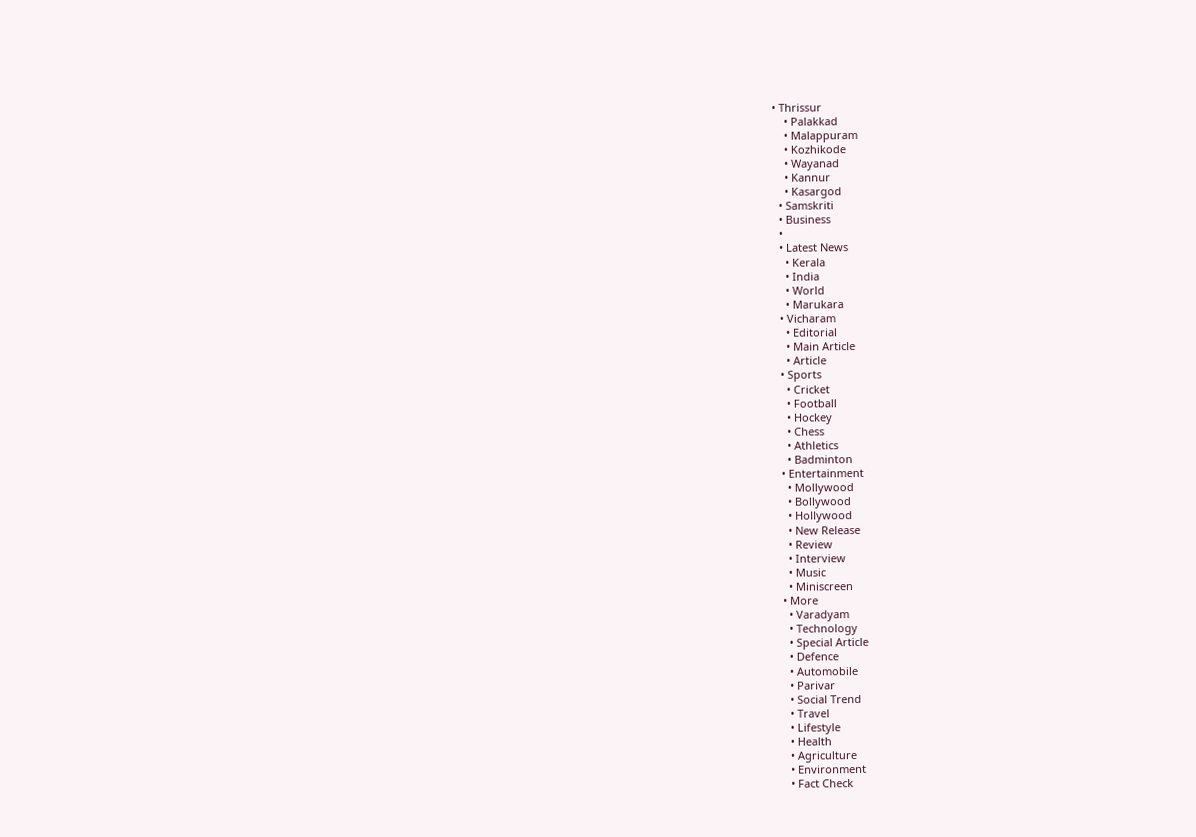• Thrissur
    • Palakkad
    • Malappuram
    • Kozhikode
    • Wayanad
    • Kannur
    • Kasargod
  • Samskriti
  • Business
  •
  • Latest News
    • Kerala
    • India
    • World
    • Marukara
  • Vicharam
    • Editorial
    • Main Article
    • Article
  • Sports
    • Cricket
    • Football
    • Hockey
    • Chess
    • Athletics
    • Badminton
  • Entertainment
    • Mollywood
    • Bollywood
    • Hollywood
    • New Release
    • Review
    • Interview
    • Music
    • Miniscreen
  • More
    • Varadyam
    • Technology
    • Special Article
    • Defence
    • Automobile
    • Parivar
    • Social Trend
    • Travel
    • Lifestyle
    • Health
    • Agriculture
    • Environment
    • Fact Check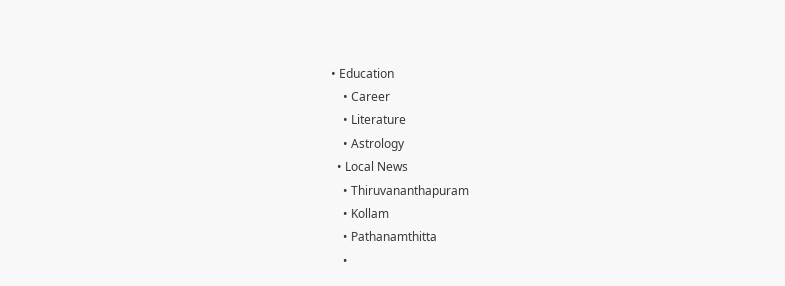• Education
    • Career
    • Literature
    • Astrology
  • Local News
    • Thiruvananthapuram
    • Kollam
    • Pathanamthitta
    •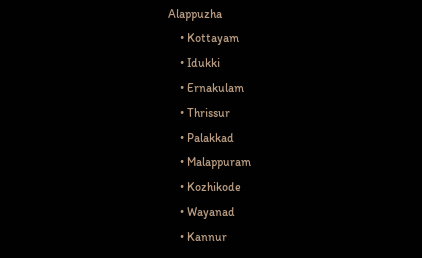Alappuzha
    • Kottayam
    • Idukki
    • Ernakulam
    • Thrissur
    • Palakkad
    • Malappuram
    • Kozhikode
    • Wayanad
    • Kannur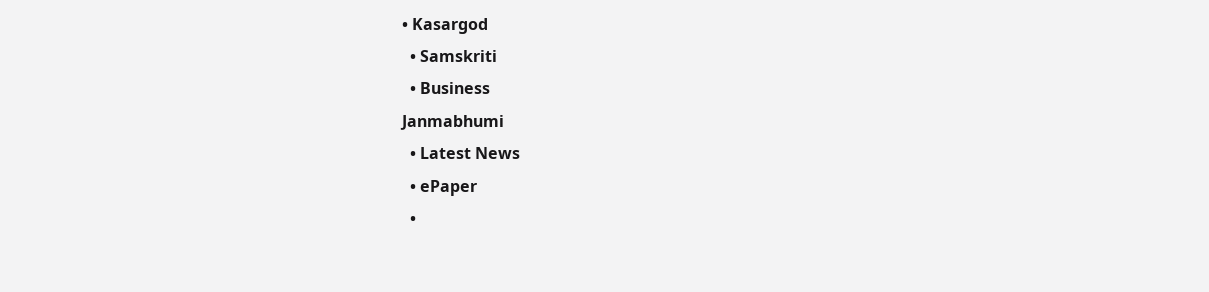• Kasargod
  • Samskriti
  • Business
Janmabhumi
  • Latest News
  • ePaper
  •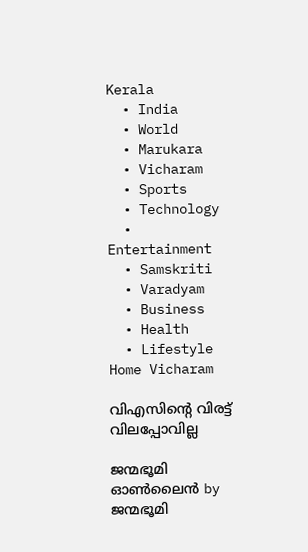Kerala
  • India
  • World
  • Marukara
  • Vicharam
  • Sports
  • Technology
  • Entertainment
  • Samskriti
  • Varadyam
  • Business
  • Health
  • Lifestyle
Home Vicharam

വിഎസിന്റെ വിരട്ട് വിലപ്പോവില്ല

ജന്മഭൂമി ഓണ്‍ലൈന്‍ by ജന്മഭൂമി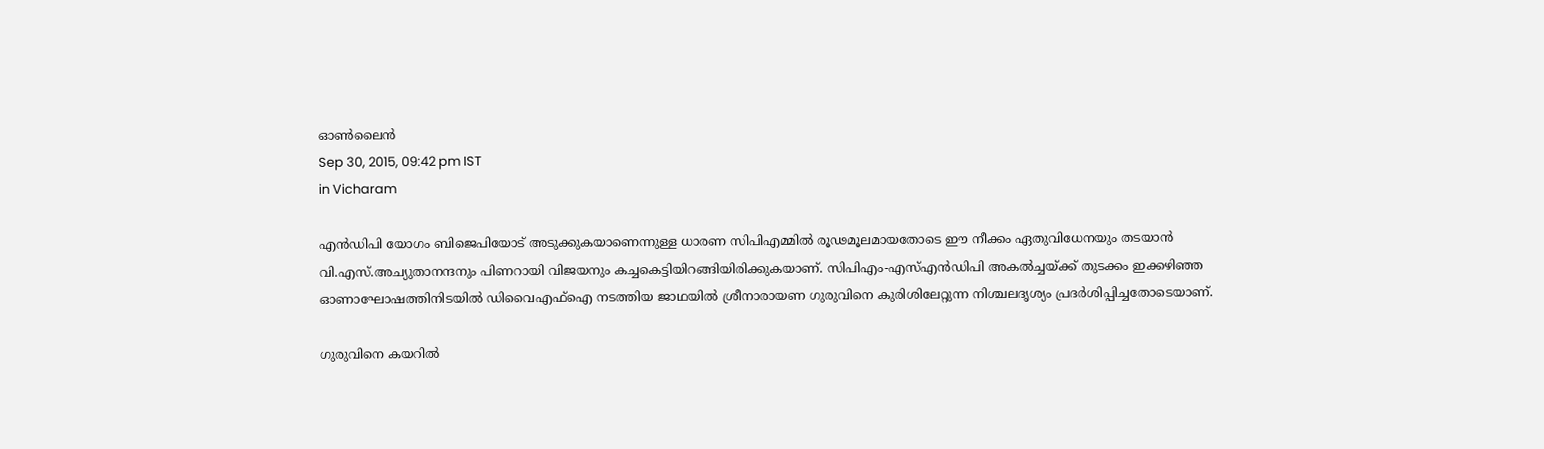ഓണ്‍ലൈന്‍
Sep 30, 2015, 09:42 pm IST
in Vicharam

എന്‍ഡിപി യോഗം ബിജെപിയോട് അടുക്കുകയാണെന്നുള്ള ധാരണ സിപിഎമ്മില്‍ രൂഢമൂലമായതോടെ ഈ നീക്കം ഏതുവിധേനയും തടയാന്‍ വി.എസ്.അച്യുതാനന്ദനും പിണറായി വിജയനും കച്ചകെട്ടിയിറങ്ങിയിരിക്കുകയാണ്. സിപിഎം-എസ്എന്‍ഡിപി അകല്‍ച്ചയ്‌ക്ക് തുടക്കം ഇക്കഴിഞ്ഞ ഓണാഘോഷത്തിനിടയില്‍ ഡിവൈഎഫ്‌ഐ നടത്തിയ ജാഥയില്‍ ശ്രീനാരായണ ഗുരുവിനെ കുരിശിലേറ്റുന്ന നിശ്ചലദൃശ്യം പ്രദര്‍ശിപ്പിച്ചതോടെയാണ്.

ഗുരുവിനെ കയറില്‍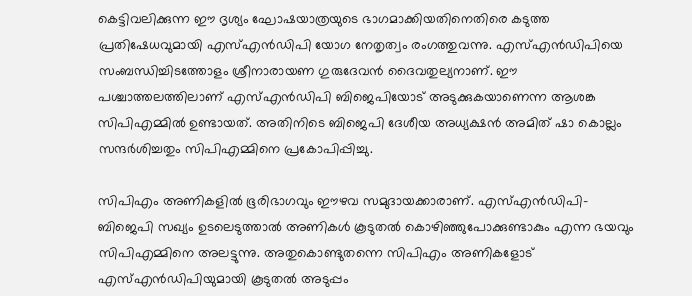കെട്ടിവലിക്കുന്ന ഈ ദൃശ്യം ഘോഷയാത്രയുടെ ഭാഗമാക്കിയതിനെതിരെ കടുത്ത പ്രതിഷേധവുമായി എസ്എന്‍ഡിപി യോഗ നേതൃത്വം രംഗത്തുവന്നു. എസ്എന്‍ഡിപിയെ സംബന്ധിച്ചിടത്തോളം ശ്രീനാരായണ ഗുരുദേവന്‍ ദൈവതുല്യനാണ്. ഈ പശ്ചാത്തലത്തിലാണ് എസ്എന്‍ഡിപി ബിജെപിയോട് അടുക്കുകയാണെന്ന ആശങ്ക സിപിഎമ്മില്‍ ഉണ്ടായത്. അതിനിടെ ബിജെപി ദേശീയ അധ്യക്ഷന്‍ അമിത് ഷാ കൊല്ലം സന്ദര്‍ശിച്ചതും സിപിഎമ്മിനെ പ്രകോപിപ്പിച്ചു.

സിപിഎം അണികളില്‍ ഭൂരിഭാഗവും ഈഴവ സമുദായക്കാരാണ്. എസ്എന്‍ഡിപി-ബിജെപി സഖ്യം ഉടലെടുത്താല്‍ അണികള്‍ കൂടുതല്‍ കൊഴിഞ്ഞുപോക്കുണ്ടാകും എന്ന ഭയവും സിപിഎമ്മിനെ അലട്ടുന്നു. അതുകൊണ്ടുതന്നെ സിപിഎം അണികളോട് എസ്എന്‍ഡിപിയുമായി കൂടുതല്‍ അടുപ്പം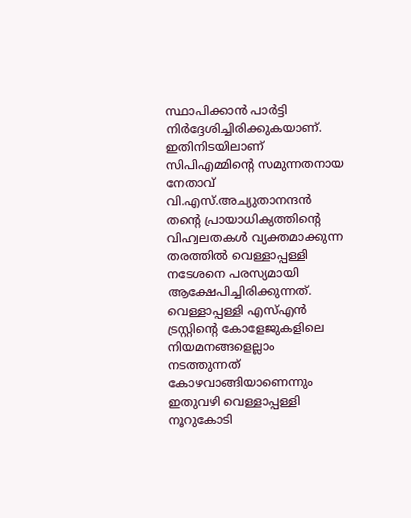സ്ഥാപിക്കാന്‍ പാര്‍ട്ടി നിര്‍ദ്ദേശിച്ചിരിക്കുകയാണ്. ഇതിനിടയിലാണ് സിപിഎമ്മിന്റെ സമുന്നതനായ നേതാവ് വി.എസ്.അച്യുതാനന്ദന്‍ തന്റെ പ്രായാധിക്യത്തിന്റെ വിഹ്വലതകള്‍ വ്യക്തമാക്കുന്ന തരത്തില്‍ വെള്ളാപ്പള്ളി നടേശനെ പരസ്യമായി ആക്ഷേപിച്ചിരിക്കുന്നത്. വെള്ളാപ്പള്ളി എസ്എന്‍ ട്രസ്റ്റിന്റെ കോളേജുകളിലെ നിയമനങ്ങളെല്ലാം നടത്തുന്നത് കോഴവാങ്ങിയാണെന്നും ഇതുവഴി വെള്ളാപ്പള്ളി നൂറുകോടി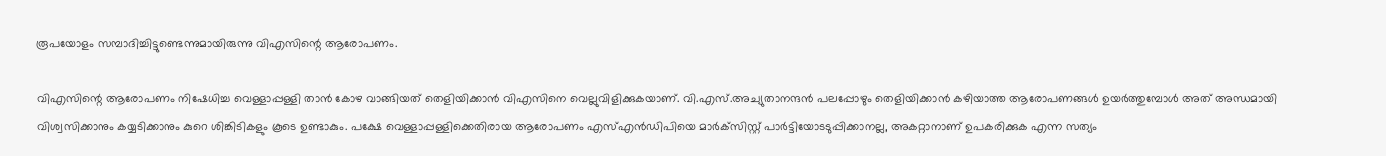രൂപയോളം സമ്പാദിച്ചിട്ടുണ്ടെന്നുമായിരുന്നു വിഎസിന്റെ ആരോപണം.

വിഎസിന്റെ ആരോപണം നിഷേധിച്ച വെള്ളാപ്പള്ളി താന്‍ കോഴ വാങ്ങിയത് തെളിയിക്കാന്‍ വിഎസിനെ വെല്ലുവിളിക്കുകയാണ്. വി.എസ്.അച്യുതാനന്ദന്‍ പലപ്പോഴും തെളിയിക്കാന്‍ കഴിയാത്ത ആരോപണങ്ങള്‍ ഉയര്‍ത്തുമ്പോള്‍ അത് അന്ധമായി വിശ്വസിക്കാനും കയ്യടിക്കാനും കുറെ ശിങ്കിടികളും കൂടെ ഉണ്ടാകും. പക്ഷേ വെള്ളാപ്പള്ളിക്കെതിരായ ആരോപണം എസ്എന്‍ഡിപിയെ മാര്‍ക്‌സിസ്റ്റ് പാര്‍ട്ടിയോടടുപ്പിക്കാനല്ല, അകറ്റാനാണ് ഉപകരിക്കുക എന്ന സത്യം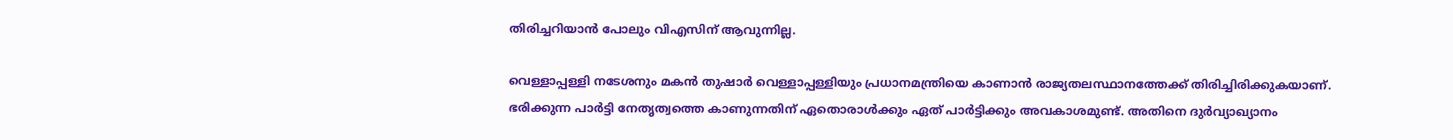തിരിച്ചറിയാന്‍ പോലും വിഎസിന് ആവുന്നില്ല.

വെള്ളാപ്പള്ളി നടേശനും മകന്‍ തുഷാര്‍ വെള്ളാപ്പള്ളിയും പ്രധാനമന്ത്രിയെ കാണാന്‍ രാജ്യതലസ്ഥാനത്തേക്ക് തിരിച്ചിരിക്കുകയാണ്. ഭരിക്കുന്ന പാര്‍ട്ടി നേതൃത്വത്തെ കാണുന്നതിന് ഏതൊരാള്‍ക്കും ഏത് പാര്‍ട്ടിക്കും അവകാശമുണ്ട്. അതിനെ ദുര്‍വ്യാഖ്യാനം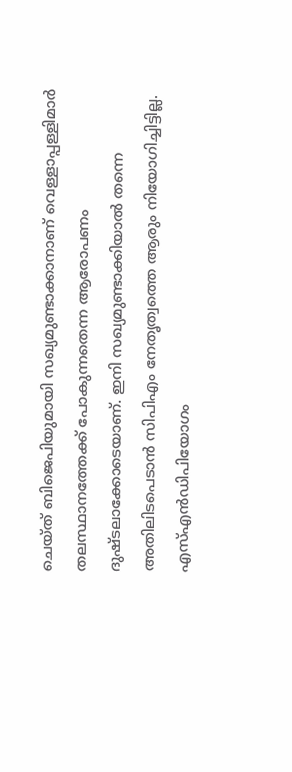ചെയ്ത് ബിജെപിയുമായി സഖ്യമുണ്ടാക്കാനാണ് വെള്ളാപ്പള്ളിമാര്‍ തലസ്ഥാനത്തേക്ക് പോകുന്നതെന്ന ആരോപണം ദുഷ്ടലാക്കോടെയാണ്. ഇനി സഖ്യമുണ്ടാക്കിയാല്‍ തന്നെ അതിലിടപെടാന്‍ സിപിഎം നേതൃത്വത്തെ ആരും നിയോഗിച്ചിട്ടില്ല. എസ്എന്‍ഡിപിയോഗം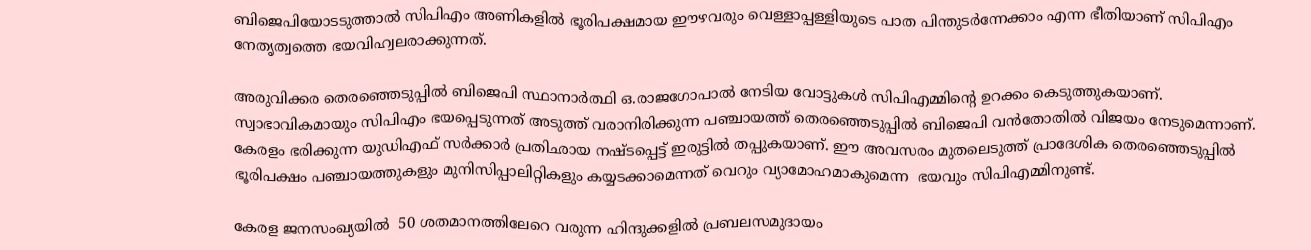ബിജെപിയോടടുത്താല്‍ സിപിഎം അണികളില്‍ ഭൂരിപക്ഷമായ ഈഴവരും വെള്ളാപ്പള്ളിയുടെ പാത പിന്തുടര്‍ന്നേക്കാം എന്ന ഭീതിയാണ് സിപിഎം നേതൃത്വത്തെ ഭയവിഹ്വലരാക്കുന്നത്.

അരുവിക്കര തെരഞ്ഞെടുപ്പില്‍ ബിജെപി സ്ഥാനാര്‍ത്ഥി ഒ.രാജഗോപാല്‍ നേടിയ വോട്ടുകള്‍ സിപിഎമ്മിന്റെ ഉറക്കം കെടുത്തുകയാണ്. സ്വാഭാവികമായും സിപിഎം ഭയപ്പെടുന്നത് അടുത്ത് വരാനിരിക്കുന്ന പഞ്ചായത്ത് തെരഞ്ഞെടുപ്പില്‍ ബിജെപി വന്‍തോതില്‍ വിജയം നേടുമെന്നാണ്. കേരളം ഭരിക്കുന്ന യുഡിഎഫ് സര്‍ക്കാര്‍ പ്രതിഛായ നഷ്ടപ്പെട്ട് ഇരുട്ടില്‍ തപ്പുകയാണ്. ഈ അവസരം മുതലെടുത്ത് പ്രാദേശിക തെരഞ്ഞെടുപ്പില്‍ ഭൂരിപക്ഷം പഞ്ചായത്തുകളും മുനിസിപ്പാലിറ്റികളും കയ്യടക്കാമെന്നത് വെറും വ്യാമോഹമാകുമെന്ന  ഭയവും സിപിഎമ്മിനുണ്ട്.

കേരള ജനസംഖ്യയില്‍  50 ശതമാനത്തിലേറെ വരുന്ന ഹിന്ദുക്കളില്‍ പ്രബലസമുദായം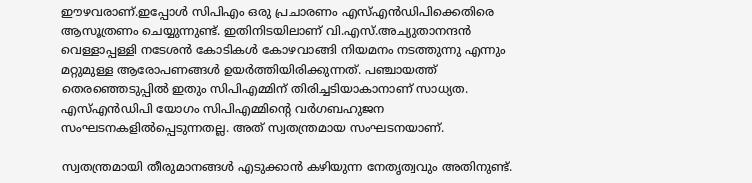ഈഴവരാണ്.ഇപ്പോള്‍ സിപിഎം ഒരു പ്രചാരണം എസ്എന്‍ഡിപിക്കെതിരെ ആസൂത്രണം ചെയ്യുന്നുണ്ട്. ഇതിനിടയിലാണ് വി.എസ്.അച്യുതാനന്ദന്‍ വെള്ളാപ്പള്ളി നടേശന്‍ കോടികള്‍ കോഴവാങ്ങി നിയമനം നടത്തുന്നു എന്നും മറ്റുമുള്ള ആരോപണങ്ങള്‍ ഉയര്‍ത്തിയിരിക്കുന്നത്. പഞ്ചായത്ത് തെരഞ്ഞെടുപ്പില്‍ ഇതും സിപിഎമ്മിന് തിരിച്ചടിയാകാനാണ് സാധ്യത. എസ്എന്‍ഡിപി യോഗം സിപിഎമ്മിന്റെ വര്‍ഗബഹുജന സംഘടനകളില്‍പ്പെടുന്നതല്ല. അത് സ്വതന്ത്രമായ സംഘടനയാണ്.

സ്വതന്ത്രമായി തീരുമാനങ്ങള്‍ എടുക്കാന്‍ കഴിയുന്ന നേതൃത്വവും അതിനുണ്ട്.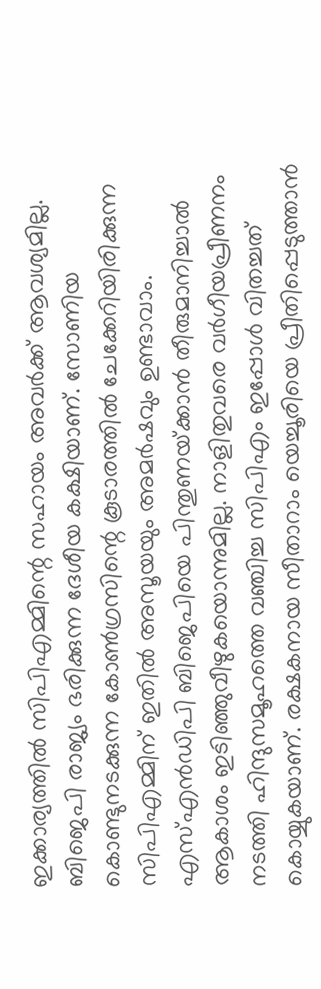ഇക്കാര്യത്തില്‍ സിപിഎമ്മിന്റെ സഹായം അവര്‍ക്ക് ആവശ്യമില്ല. ബിജെപി രാജ്യം ഭരിക്കുന്ന ദേശീയ കക്ഷിയാണ്. സോണിയ കൊണ്ടുനടക്കുന്ന കോണ്‍ഗ്രസിന്റെ കൂടാരത്തില്‍ ചേക്കേറിയിരിക്കുന്ന സിപിഎമ്മിന് ഇതില്‍ അസൂയയും അമര്‍ഷവും ഉണ്ടാവാം. എസ്എന്‍ഡിപി ബിജെപിയെ പിന്തുണയ്‌ക്കാന്‍ തീരുമാനിച്ചാല്‍ ആകാശം ഇടിഞ്ഞുവീഴുകയൊന്നുമില്ല. നാളിതുവരെ വര്‍ഗീയപ്രീണനം നടത്തി ഹിന്ദുസമൂഹത്തെ വഞ്ചിച്ച സിപിഎം ഇപ്പോള്‍ വിതച്ചത് കൊയ്യുകയാണ്. രക്ഷകനായ സീതാറാം യെച്ചൂരിയെ പ്രീതിപ്പെടുത്താന്‍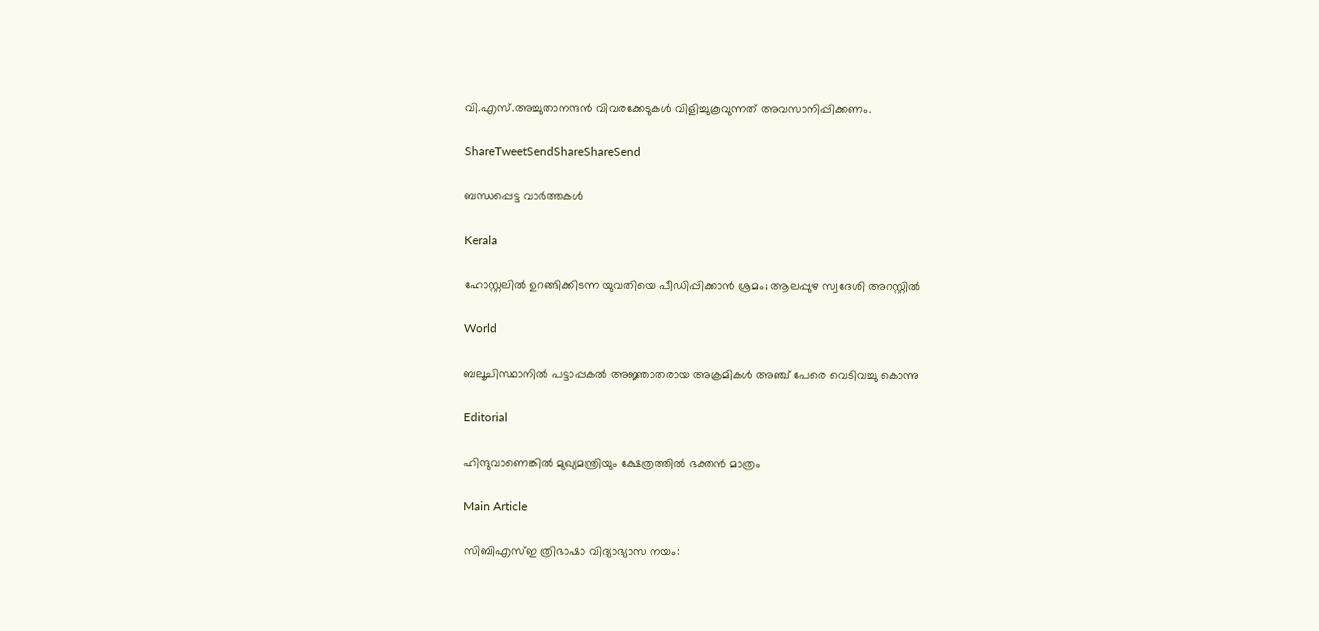വി.എസ്.അച്ചുതാനന്ദന്‍ വിവരക്കേടുകള്‍ വിളിച്ചുകൂവുന്നത് അവസാനിപ്പിക്കണം.

ShareTweetSendShareShareSend

ബന്ധപ്പെട്ട വാര്‍ത്തകള്‍

Kerala

ഹോസ്റ്റലില്‍ ഉറങ്ങിക്കിടന്ന യുവതിയെ പീഡിപ്പിക്കാൻ ശ്രമം; ആലപ്പുഴ സ്വദേശി അറസ്റ്റില്‍

World

ബലൂചിസ്ഥാനിൽ പട്ടാപ്പകൽ അജ്ഞാതരായ അക്രമികൾ അഞ്ച് പേരെ വെടിവച്ചു കൊന്നു

Editorial

ഹിന്ദുവാണെങ്കില്‍ മുഖ്യമന്ത്രിയും ക്ഷേത്രത്തില്‍ ഭക്തന്‍ മാത്രം

Main Article

സിബിഎസ്ഇ ത്രിഭാഷാ വിദ്യാഭ്യാസ നയം: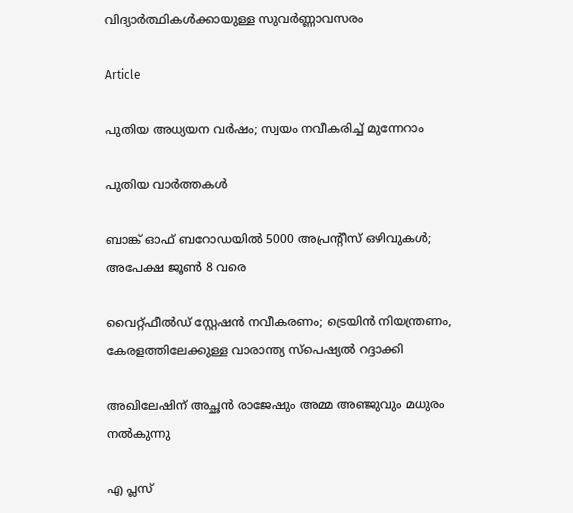വിദ്യാര്‍ത്ഥികള്‍ക്കായുള്ള സുവര്‍ണ്ണാവസരം

Article

പുതിയ അധ്യയന വര്‍ഷം; സ്വയം നവീകരിച്ച് മുന്നേറാം

പുതിയ വാര്‍ത്തകള്‍

ബാങ്ക് ഓഫ് ബറോഡയില്‍ 5000 അപ്രന്റീസ് ഒഴിവുകള്‍; അപേക്ഷ ജൂണ്‍ 8 വരെ

വൈറ്റ്ഫീൽഡ് സ്റ്റേഷൻ നവീകരണം; ട്രെയിന്‍ നിയന്ത്രണം, കേരളത്തിലേക്കുള്ള വാരാന്ത്യ സ്പെഷ്യൽ റദ്ദാക്കി

അഖിലേഷിന് അച്ഛന്‍ രാജേഷും അമ്മ അഞ്ജുവും മധുരം നല്‍കുന്നു

എ പ്ലസ്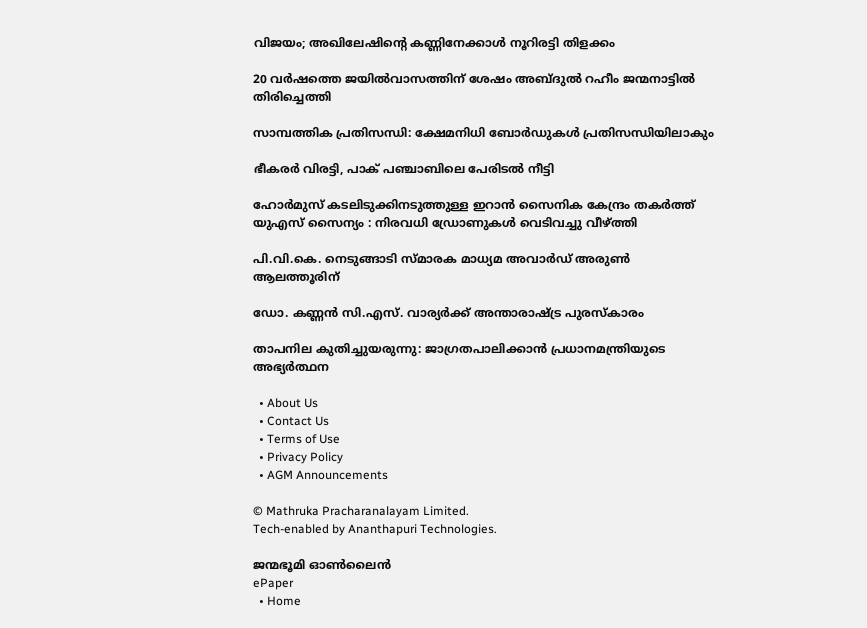വിജയം; അഖിലേഷിന്റെ കണ്ണിനേക്കാള്‍ നൂറിരട്ടി തിളക്കം

20 വർഷത്തെ ജയിൽവാസത്തിന് ശേഷം അബ്ദുൽ റഹീം ജന്മനാട്ടില്‍ തിരിച്ചെത്തി

സാമ്പത്തിക പ്രതിസന്ധി: ക്ഷേമനിധി ബോര്‍ഡുകള്‍ പ്രതിസന്ധിയിലാകും

ഭീകരർ വിരട്ടി, പാക് പഞ്ചാബിലെ പേരിടൽ നീട്ടി

ഹോർമുസ് കടലിടുക്കിനടുത്തുള്ള ഇറാൻ സൈനിക കേന്ദ്രം തകർത്ത് യുഎസ് സൈന്യം : നിരവധി ഡ്രോണുകൾ വെടിവച്ചു വീഴ്‌ത്തി

പി.വി.കെ. നെടുങ്ങാടി സ്മാരക മാധ്യമ അവാര്‍ഡ് അരുണ്‍ ആലത്തൂരിന്

ഡോ. കണ്ണന്‍ സി.എസ്. വാര്യര്‍ക്ക് അന്താരാഷ്‌ട്ര പുരസ്‌കാരം

താപനില കുതിച്ചുയരുന്നു: ജാഗ്രതപാലിക്കാന്‍ പ്രധാനമന്ത്രിയുടെ അഭ്യര്‍ത്ഥന

  • About Us
  • Contact Us
  • Terms of Use
  • Privacy Policy
  • AGM Announcements

© Mathruka Pracharanalayam Limited.
Tech-enabled by Ananthapuri Technologies.

ജന്മഭൂമി ഓണ്‍ലൈന്‍
ePaper
  • Home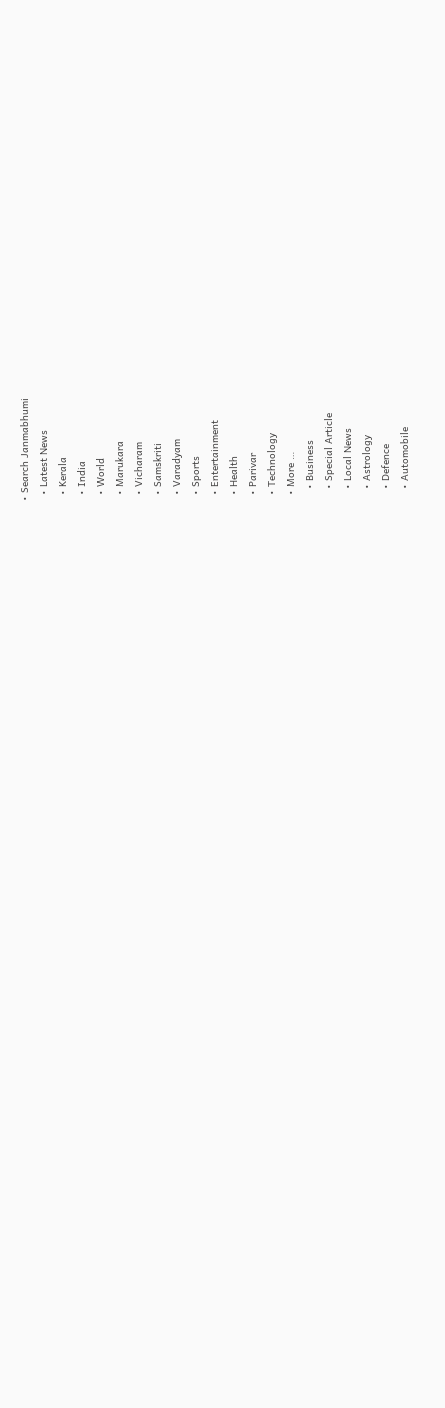• Search Janmabhumi
  • Latest News
  • Kerala
  • India
  • World
  • Marukara
  • Vicharam
  • Samskriti
  • Varadyam
  • Sports
  • Entertainment
  • Health
  • Parivar
  • Technology
  • More …
    • Business
    • Special Article
    • Local News
    • Astrology
    • Defence
    • Automobile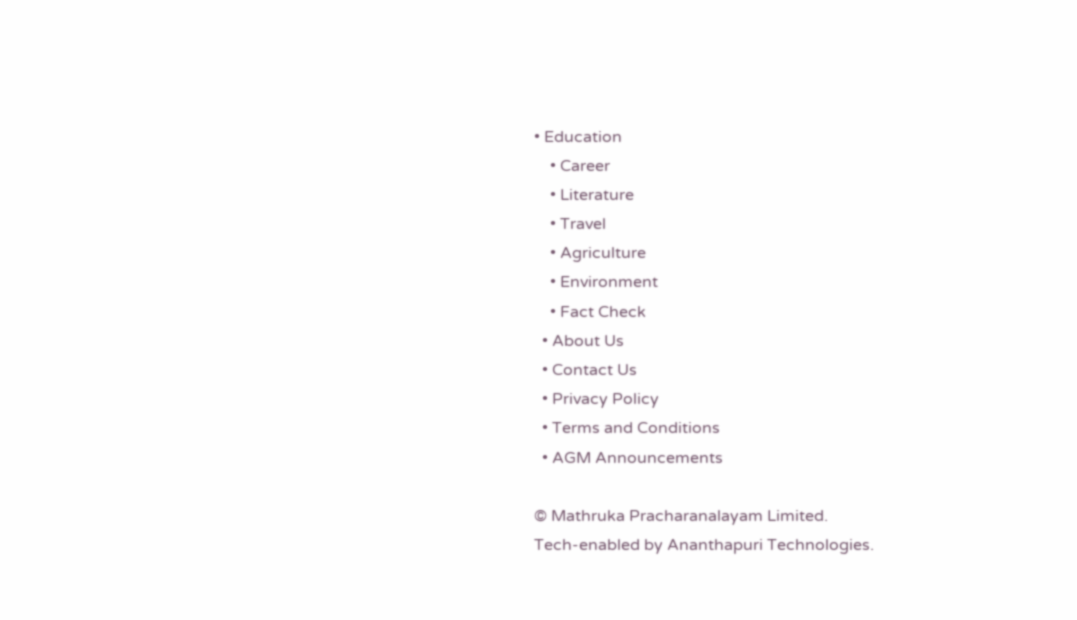• Education
    • Career
    • Literature
    • Travel
    • Agriculture
    • Environment
    • Fact Check
  • About Us
  • Contact Us
  • Privacy Policy
  • Terms and Conditions
  • AGM Announcements

© Mathruka Pracharanalayam Limited.
Tech-enabled by Ananthapuri Technologies.